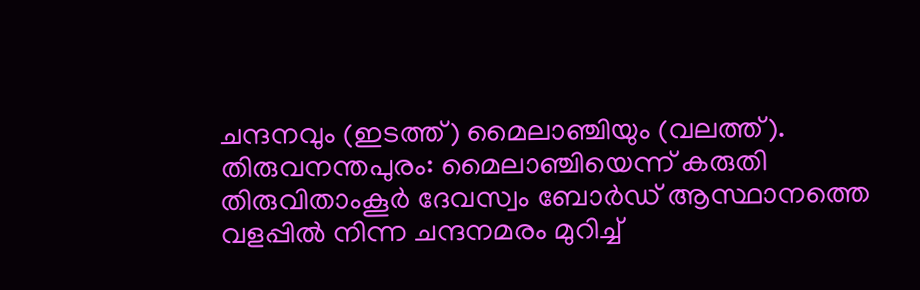ചന്ദനവും (ഇടത്ത്) മൈലാഞ്ചിയും (വലത്ത്).
തിരുവനന്തപുരം: മൈലാഞ്ചിയെന്ന് കരുതി തിരുവിതാംകൂർ ദേവസ്വം ബോർഡ് ആസ്ഥാനത്തെ വളപ്പിൽ നിന്ന ചന്ദനമരം മുറിച്ച്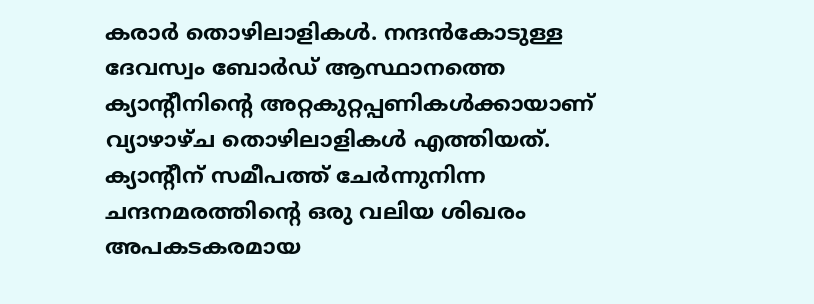കരാർ തൊഴിലാളികൾ. നന്ദൻകോടുള്ള ദേവസ്വം ബോർഡ് ആസ്ഥാനത്തെ ക്യാന്റീനിന്റെ അറ്റകുറ്റപ്പണികൾക്കായാണ് വ്യാഴാഴ്ച തൊഴിലാളികൾ എത്തിയത്. ക്യാന്റീന് സമീപത്ത് ചേർന്നുനിന്ന ചന്ദനമരത്തിന്റെ ഒരു വലിയ ശിഖരം അപകടകരമായ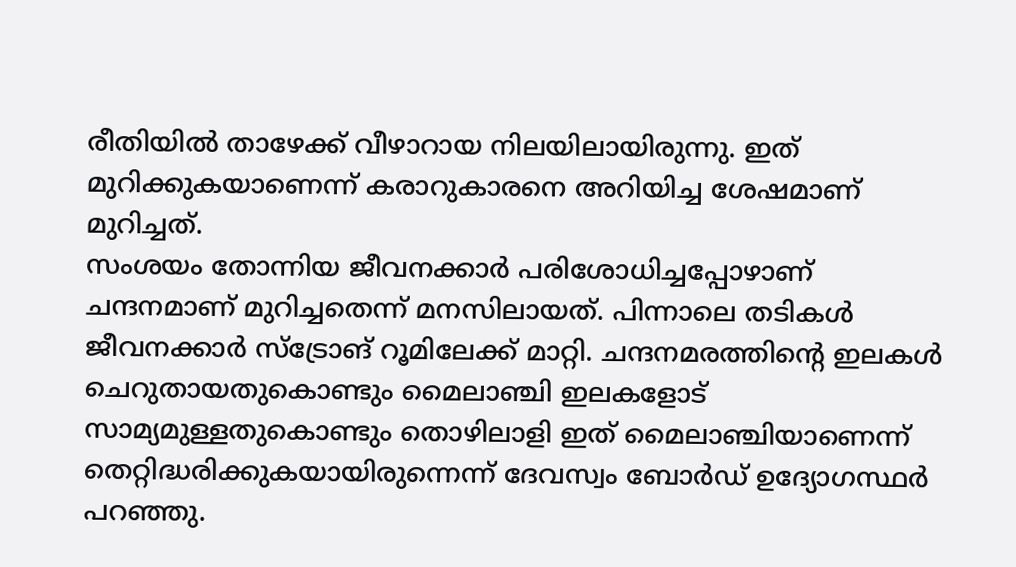രീതിയിൽ താഴേക്ക് വീഴാറായ നിലയിലായിരുന്നു. ഇത് മുറിക്കുകയാണെന്ന് കരാറുകാരനെ അറിയിച്ച ശേഷമാണ് മുറിച്ചത്.
സംശയം തോന്നിയ ജീവനക്കാർ പരിശോധിച്ചപ്പോഴാണ് ചന്ദനമാണ് മുറിച്ചതെന്ന് മനസിലായത്. പിന്നാലെ തടികൾ ജീവനക്കാർ സ്ട്രോങ് റൂമിലേക്ക് മാറ്റി. ചന്ദനമരത്തിന്റെ ഇലകൾ ചെറുതായതുകൊണ്ടും മൈലാഞ്ചി ഇലകളോട് സാമ്യമുള്ളതുകൊണ്ടും തൊഴിലാളി ഇത് മൈലാഞ്ചിയാണെന്ന് തെറ്റിദ്ധരിക്കുകയായിരുന്നെന്ന് ദേവസ്വം ബോർഡ് ഉദ്യോഗസ്ഥർ പറഞ്ഞു.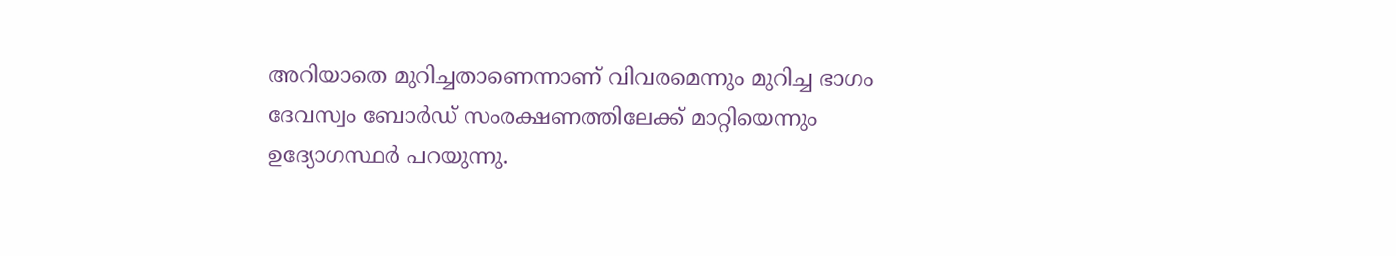അറിയാതെ മുറിച്ചതാണെന്നാണ് വിവരമെന്നും മുറിച്ച ഭാഗം ദേവസ്വം ബോർഡ് സംരക്ഷണത്തിലേക്ക് മാറ്റിയെന്നും ഉദ്യോഗസ്ഥർ പറയുന്നു.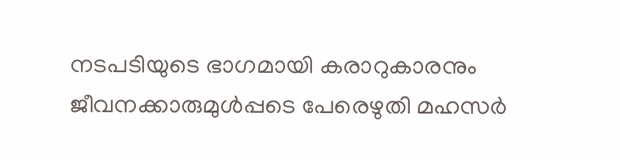നടപടിയുടെ ഭാഗമായി കരാറുകാരനും ജീവനക്കാരുമുൾപ്പടെ പേരെഴുതി മഹസർ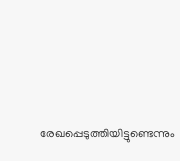രേഖപ്പെടുത്തിയിട്ടുണ്ടെന്നും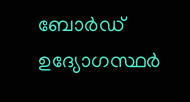ബോർഡ് ഉദ്യോഗസ്ഥർ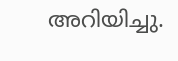അറിയിച്ചു.